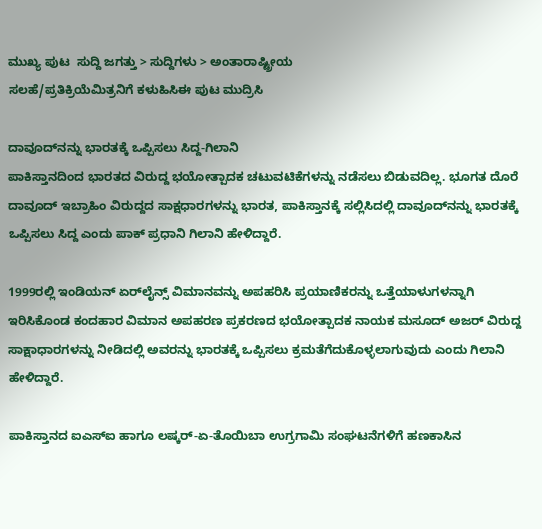ಮುಖ್ಯ ಪುಟ  ಸುದ್ದಿ ಜಗತ್ತು > ಸುದ್ದಿಗಳು > ಅಂತಾರಾಷ್ಟ್ರೀಯ
ಸಲಹೆ/ಪ್ರತಿಕ್ರಿಯೆಮಿತ್ರನಿಗೆ ಕಳುಹಿಸಿಈ ಪುಟ ಮುದ್ರಿಸಿ

ದಾವೂದ್‌ನನ್ನು ಭಾರತಕ್ಕೆ ಒಪ್ಪಿಸಲು ಸಿದ್ದ-ಗಿಲಾನಿ
ಪಾಕಿಸ್ತಾನದಿಂದ ಭಾರತದ ವಿರುದ್ದ ಭಯೋತ್ಪಾದಕ ಚಟುವಟಿಕೆಗಳನ್ನು ನಡೆಸಲು ಬಿಡುವದಿಲ್ಲ. ಭೂಗತ ದೊರೆ ದಾವೂದ್ ಇಬ್ರಾಹಿಂ ವಿರುದ್ದದ ಸಾಕ್ಷಧಾರಗಳನ್ನು ಭಾರತ, ಪಾಕಿಸ್ತಾನಕ್ಕೆ ಸಲ್ಲಿಸಿದಲ್ಲಿ ದಾವೂದ್‌ನನ್ನು ಭಾರತಕ್ಕೆ ಒಪ್ಪಿಸಲು ಸಿದ್ದ ಎಂದು ಪಾಕ್ ಪ್ರಧಾನಿ ಗಿಲಾನಿ ಹೇಳಿದ್ದಾರೆ.

1999ರಲ್ಲಿ ಇಂಡಿಯನ್ ಏರ್‌ಲೈನ್ಸ್ ವಿಮಾನವನ್ನು ಅಪಹರಿಸಿ ಪ್ರಯಾಣಿಕರನ್ನು ಒತ್ತೆಯಾಳುಗಳನ್ನಾಗಿ ಇರಿಸಿಕೊಂಡ ಕಂದಹಾರ ವಿಮಾನ ಅಪಹರಣ ಪ್ರಕರಣದ ಭಯೋತ್ಪಾದಕ ನಾಯಕ ಮಸೂದ್ ಅಜರ್ ವಿರುದ್ದ ಸಾಕ್ಷಾಧಾರಗಳನ್ನು ನೀಡಿದಲ್ಲಿ ಅವರನ್ನು ಭಾರತಕ್ಕೆ ಒಪ್ಪಿಸಲು ಕ್ರಮತೆಗೆದುಕೊಳ್ಳಲಾಗುವುದು ಎಂದು ಗಿಲಾನಿ ಹೇಳಿದ್ದಾರೆ.

ಪಾಕಿಸ್ತಾನದ ಐಎಸ್‌ಐ ಹಾಗೂ ಲಷ್ಕರ್-ಏ-ತೊಯಿಬಾ ಉಗ್ರಗಾಮಿ ಸಂಘಟನೆಗಳಿಗೆ ಹಣಕಾಸಿನ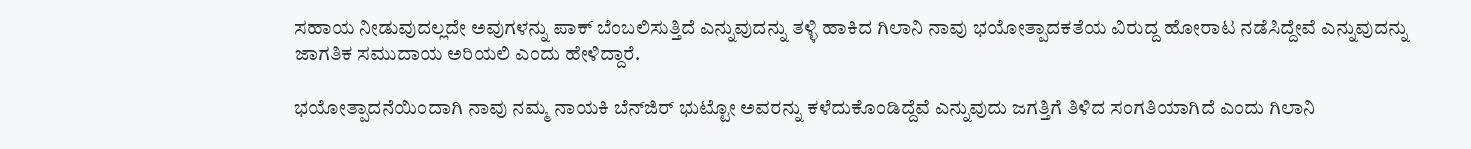ಸಹಾಯ ನೀಡುವುದಲ್ಲದೇ ಅವುಗಳನ್ನು ಪಾಕ್ ಬೆಂಬಲಿಸುತ್ತಿದೆ ಎನ್ನುವುದನ್ನು ತಳ್ಳಿ ಹಾಕಿದ ಗಿಲಾನಿ ನಾವು ಭಯೋತ್ಪಾದಕತೆಯ ವಿರುದ್ದ ಹೋರಾಟ ನಡೆಸಿದ್ದೇವೆ ಎನ್ನುವುದನ್ನು ಜಾಗತಿಕ ಸಮುದಾಯ ಅರಿಯಲಿ ಎಂದು ಹೇಳಿದ್ದಾರೆ.

ಭಯೋತ್ಪಾದನೆಯಿಂದಾಗಿ ನಾವು ನಮ್ಮ ನಾಯಕಿ ಬೆನ್‌ಜಿರ್ ಭುಟ್ಟೋ ಅವರನ್ನು ಕಳೆದುಕೊಂಡಿದ್ದೆವೆ ಎನ್ನುವುದು ಜಗತ್ತಿಗೆ ತಿಳಿದ ಸಂಗತಿಯಾಗಿದೆ ಎಂದು ಗಿಲಾನಿ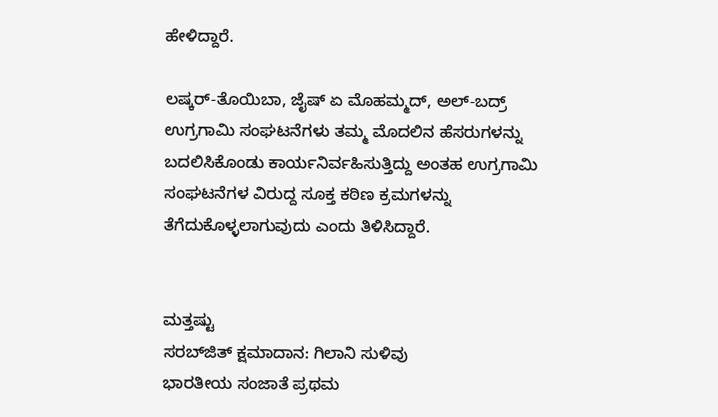ಹೇಳಿದ್ದಾರೆ.

ಲಷ್ಕರ್-ತೊಯಿಬಾ, ಜೈಷ್ ಏ ಮೊಹಮ್ಮದ್, ಅಲ್-ಬದ್ರ್ ಉಗ್ರಗಾಮಿ ಸಂಘಟನೆಗಳು ತಮ್ಮ ಮೊದಲಿನ ಹೆಸರುಗಳನ್ನು ಬದಲಿಸಿಕೊಂಡು ಕಾರ್ಯನಿರ್ವಹಿಸುತ್ತಿದ್ದು ಅಂತಹ ಉಗ್ರಗಾಮಿ ಸಂಘಟನೆಗಳ ವಿರುದ್ದ ಸೂಕ್ತ ಕಠಿಣ ಕ್ರಮಗಳನ್ನು ತೆಗೆದುಕೊಳ್ಳಲಾಗುವುದು ಎಂದು ತಿಳಿಸಿದ್ದಾರೆ.


ಮತ್ತಷ್ಟು
ಸರಬ್‌ಜಿತ್ ಕ್ಷಮಾದಾನ: ಗಿಲಾನಿ ಸುಳಿವು
ಭಾರತೀಯ ಸಂಜಾತೆ ಪ್ರಥಮ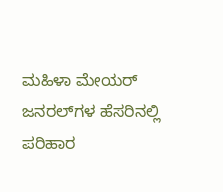ಮಹಿಳಾ ಮೇಯರ್
ಜನರಲ್‌ಗಳ ಹೆಸರಿನಲ್ಲಿ ಪರಿಹಾರ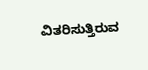ವಿತರಿಸುತ್ತಿರುವ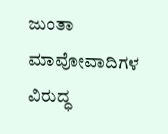ಜುಂತಾ
ಮಾವೋವಾದಿಗಳ ವಿರುದ್ಧ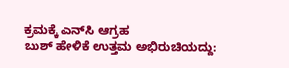ಕ್ರಮಕ್ಕೆ ಎನ್‌ಸಿ ಆಗ್ರಹ
ಬುಶ್ ಹೇಳಿಕೆ ಉತ್ತಮ ಅಭಿರುಚಿಯದ್ದು: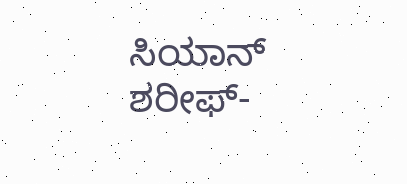ಸಿಯಾನ್
ಶರೀಫ್-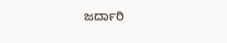ಜರ್ದಾರಿ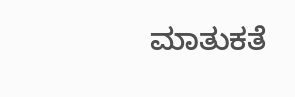ಮಾತುಕತೆ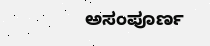ಅಸಂಪೂರ್ಣ